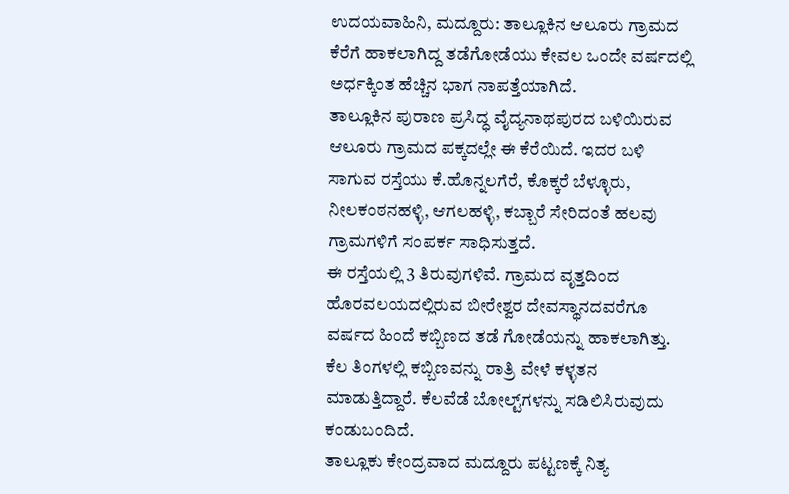ಉದಯವಾಹಿನಿ, ಮದ್ದೂರು: ತಾಲ್ಲೂಕಿನ ಆಲೂರು ಗ್ರಾಮದ ಕೆರೆಗೆ ಹಾಕಲಾಗಿದ್ದ ತಡೆಗೋಡೆಯು ಕೇವಲ ಒಂದೇ ವರ್ಷದಲ್ಲಿ ಅರ್ಧಕ್ಕಿಂತ ಹೆಚ್ಚಿನ ಭಾಗ ನಾಪತ್ತೆಯಾಗಿದೆ.
ತಾಲ್ಲೂಕಿನ ಪುರಾಣ ಪ್ರಸಿದ್ಧ ವೈದ್ಯನಾಥಪುರದ ಬಳಿಯಿರುವ ಆಲೂರು ಗ್ರಾಮದ ಪಕ್ಕದಲ್ಲೇ ಈ ಕೆರೆಯಿದೆ. ಇದರ ಬಳಿ ಸಾಗುವ ರಸ್ತೆಯು ಕೆ.ಹೊನ್ನಲಗೆರೆ, ಕೊಕ್ಕರೆ ಬೆಳ್ಳೂರು, ನೀಲಕಂಠನಹಳ್ಳಿ, ಆಗಲಹಳ್ಳಿ, ಕಬ್ಬಾರೆ ಸೇರಿದಂತೆ ಹಲವು ಗ್ರಾಮಗಳಿಗೆ ಸಂಪರ್ಕ ಸಾಧಿಸುತ್ತದೆ.
ಈ ರಸ್ತೆಯಲ್ಲಿ 3 ತಿರುವುಗಳಿವೆ. ಗ್ರಾಮದ ವೃತ್ತದಿಂದ ಹೊರವಲಯದಲ್ಲಿರುವ ಬೀರೇಶ್ವರ ದೇವಸ್ಥಾನದವರೆಗೂ ವರ್ಷದ ಹಿಂದೆ ಕಬ್ಬಿಣದ ತಡೆ ಗೋಡೆಯನ್ನು ಹಾಕಲಾಗಿತ್ತು. ಕೆಲ ತಿಂಗಳಲ್ಲಿ ಕಬ್ಬಿಣವನ್ನು ರಾತ್ರಿ ವೇಳೆ ಕಳ್ಳತನ ಮಾಡುತ್ತಿದ್ದಾರೆ. ಕೆಲವೆಡೆ ಬೋಲ್ಟ್‌ಗಳನ್ನು ಸಡಿಲಿಸಿರುವುದು ಕಂಡುಬಂದಿದೆ.
ತಾಲ್ಲೂಕು ಕೇಂದ್ರವಾದ ಮದ್ದೂರು ಪಟ್ಟಣಕ್ಕೆ ನಿತ್ಯ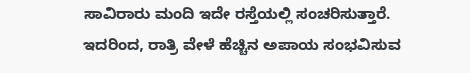ಸಾವಿರಾರು ಮಂದಿ ಇದೇ ರಸ್ತೆಯಲ್ಲಿ ಸಂಚರಿಸುತ್ತಾರೆ. ಇದರಿಂದ, ರಾತ್ರಿ ವೇಳೆ ಹೆಚ್ಚಿನ ಅಪಾಯ ಸಂಭವಿಸುವ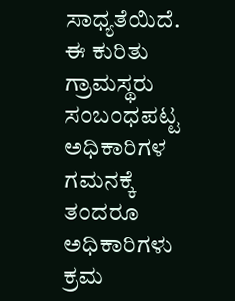ಸಾಧ್ಯತೆಯಿದೆ. ಈ ಕುರಿತು ಗ್ರಾಮಸ್ಥರು ಸಂಬಂಧಪಟ್ಟ ಅಧಿಕಾರಿಗಳ ಗಮನಕ್ಕೆ ತಂದರೂ ಅಧಿಕಾರಿಗಳು ಕ್ರಮ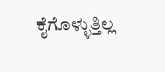ಕೈಗೊಳ್ಳುತ್ತಿಲ್ಲ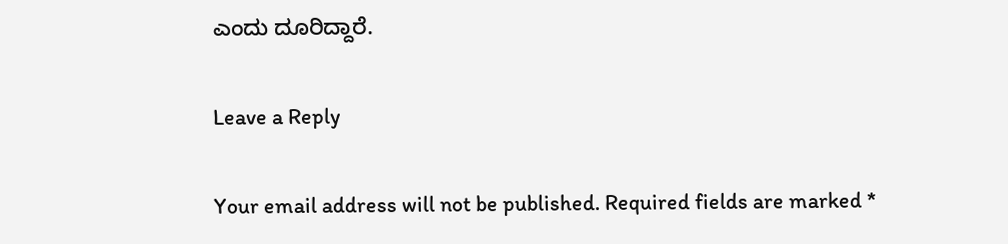ಎಂದು ದೂರಿದ್ದಾರೆ.

Leave a Reply

Your email address will not be published. Required fields are marked *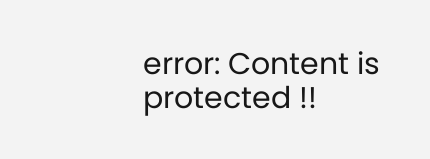error: Content is protected !!